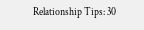Relationship Tips: 30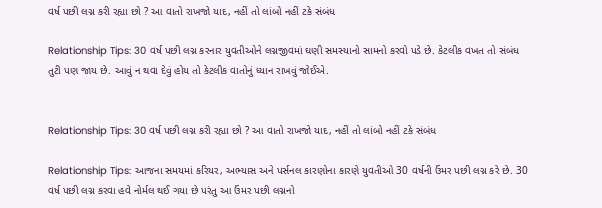વર્ષ પછી લગ્ન કરી રહ્યા છો ? આ વાતો રાખજો યાદ, નહીં તો લાંબો નહીં ટકે સંબંધ

Relationship Tips: 30 વર્ષ પછી લગ્ન કરનાર યુવતીઓને લગ્નજીવમાં ઘણી સમસ્યાનો સામનો કરવો પડે છે. કેટલીક વખત તો સંબંધ તુટી પણ જાય છે. આવું ન થવા દેવું હોય તો કેટલીક વાતોનું ધ્યાન રાખવું જોઈએ.


Relationship Tips: 30 વર્ષ પછી લગ્ન કરી રહ્યા છો ? આ વાતો રાખજો યાદ, નહીં તો લાંબો નહીં ટકે સંબંધ

Relationship Tips: આજના સમયમાં કરિયર, અભ્યાસ અને પર્સનલ કારણોના કારણે યુવતીઓ 30 વર્ષની ઉંમર પછી લગ્ન કરે છે. 30 વર્ષ પછી લગ્ન કરવા હવે નોર્મલ થઈ ગયા છે પરંતુ આ ઉંમર પછી લગ્નનો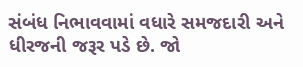સંબંધ નિભાવવામાં વધારે સમજદારી અને ધીરજની જરૂર પડે છે. જો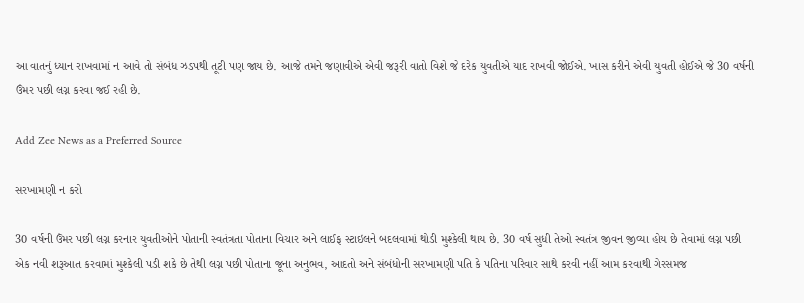આ વાતનું ધ્યાન રાખવામાં ન આવે તો સંબંધ ઝડપથી તૂટી પણ જાય છે. આજે તમને જણાવીએ એવી જરૂરી વાતો વિશે જે દરેક યુવતીએ યાદ રાખવી જોઈએ. ખાસ કરીને એવી યુવતી હોઈએ જે 30 વર્ષની ઉંમર પછી લગ્ન કરવા જઈ રહી છે.

Add Zee News as a Preferred Source

સરખામણી ન કરો

30 વર્ષની ઉંમર પછી લગ્ન કરનાર યુવતીઓને પોતાની સ્વતંત્રતા પોતાના વિચાર અને લાઈફ સ્ટાઇલને બદલવામાં થોડી મુશ્કેલી થાય છે. 30 વર્ષ સુધી તેઓ સ્વતંત્ર જીવન જીવ્યા હોય છે તેવામાં લગ્ન પછી એક નવી શરૂઆત કરવામાં મુશ્કેલી પડી શકે છે તેથી લગ્ન પછી પોતાના જૂના અનુભવ, આદતો અને સંબંધોની સરખામણી પતિ કે પતિના પરિવાર સાથે કરવી નહીં આમ કરવાથી ગેરસમજ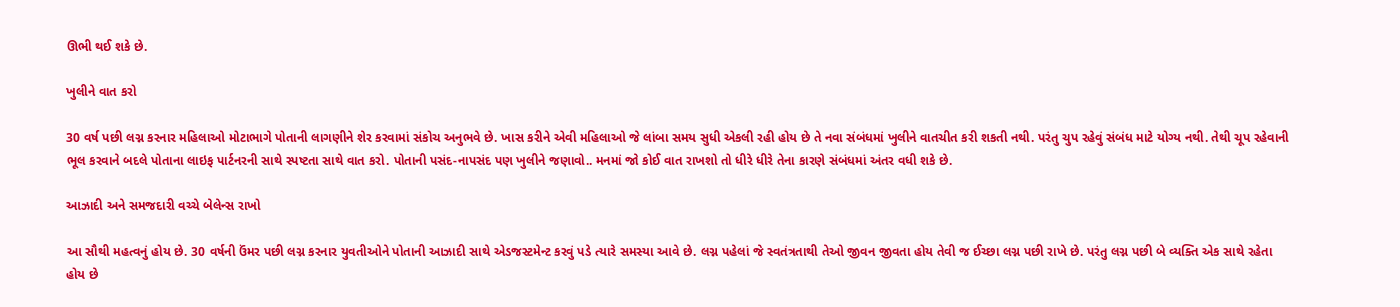ઊભી થઈ શકે છે.

ખુલીને વાત કરો

30 વર્ષ પછી લગ્ન કરનાર મહિલાઓ મોટાભાગે પોતાની લાગણીને શેર કરવામાં સંકોચ અનુભવે છે. ખાસ કરીને એવી મહિલાઓ જે લાંબા સમય સુધી એકલી રહી હોય છે તે નવા સંબંધમાં ખુલીને વાતચીત કરી શકતી નથી. પરંતુ ચુપ રહેવું સંબંધ માટે યોગ્ય નથી. તેથી ચૂપ રહેવાની ભૂલ કરવાને બદલે પોતાના લાઇફ પાર્ટનરની સાથે સ્પષ્ટતા સાથે વાત કરો. પોતાની પસંદ-નાપસંદ પણ ખુલીને જણાવો.. મનમાં જો કોઈ વાત રાખશો તો ધીરે ધીરે તેના કારણે સંબંધમાં અંતર વધી શકે છે.

આઝાદી અને સમજદારી વચ્ચે બેલેન્સ રાખો

આ સૌથી મહત્વનું હોય છે. 30 વર્ષની ઉંમર પછી લગ્ન કરનાર યુવતીઓને પોતાની આઝાદી સાથે એડજસ્ટમેન્ટ કરવું પડે ત્યારે સમસ્યા આવે છે. લગ્ન પહેલાં જે સ્વતંત્રતાથી તેઓ જીવન જીવતા હોય તેવી જ ઈચ્છા લગ્ન પછી રાખે છે. પરંતુ લગ્ન પછી બે વ્યક્તિ એક સાથે રહેતા હોય છે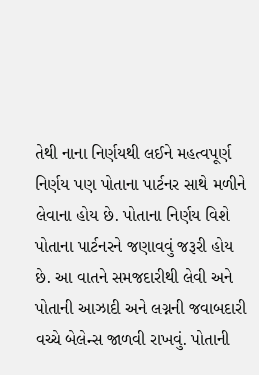તેથી નાના નિર્ણયથી લઈને મહત્વપૂર્ણ નિર્ણય પણ પોતાના પાર્ટનર સાથે મળીને લેવાના હોય છે. પોતાના નિર્ણય વિશે પોતાના પાર્ટનરને જણાવવું જરૂરી હોય છે. આ વાતને સમજદારીથી લેવી અને પોતાની આઝાદી અને લગ્નની જવાબદારી વચ્ચે બેલેન્સ જાળવી રાખવું. પોતાની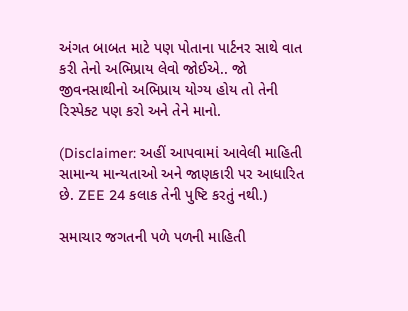અંગત બાબત માટે પણ પોતાના પાર્ટનર સાથે વાત કરી તેનો અભિપ્રાય લેવો જોઈએ.. જો જીવનસાથીનો અભિપ્રાય યોગ્ય હોય તો તેની રિસ્પેક્ટ પણ કરો અને તેને માનો.

(Disclaimer: અહીં આપવામાં આવેલી માહિતી સામાન્ય માન્યતાઓ અને જાણકારી પર આધારિત છે. ZEE 24 કલાક તેની પુષ્ટિ કરતું નથી.)

સમાચાર જગતની પળે પળની માહિતી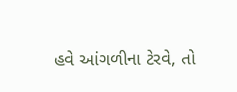હવે આંગળીના ટેરવે, તો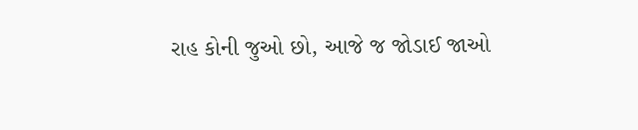રાહ કોની જુઓ છો, આજે જ જોડાઈ જાઓ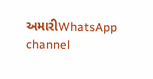અમારીWhatsApp channel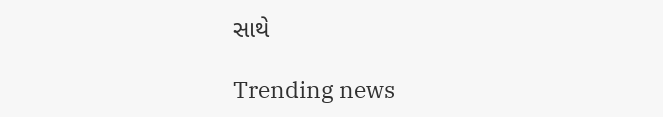સાથે

Trending news